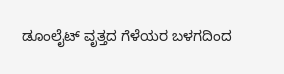ಡೂಂಲೈಟ್ ವೃತ್ತದ ಗೆಳೆಯರ ಬಳಗದಿಂದ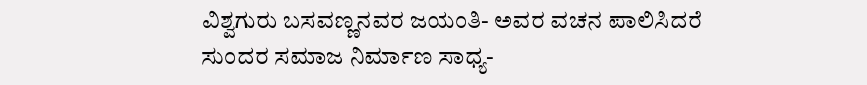ವಿಶ್ವಗುರು ಬಸವಣ್ಣನವರ ಜಯಂತಿ- ಅವರ ವಚನ ಪಾಲಿಸಿದರೆ ಸುಂದರ ಸಮಾಜ ನಿರ್ಮಾಣ ಸಾಧ್ಯ-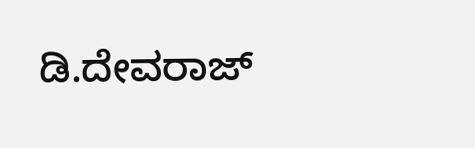ಡಿ.ದೇವರಾಜ್